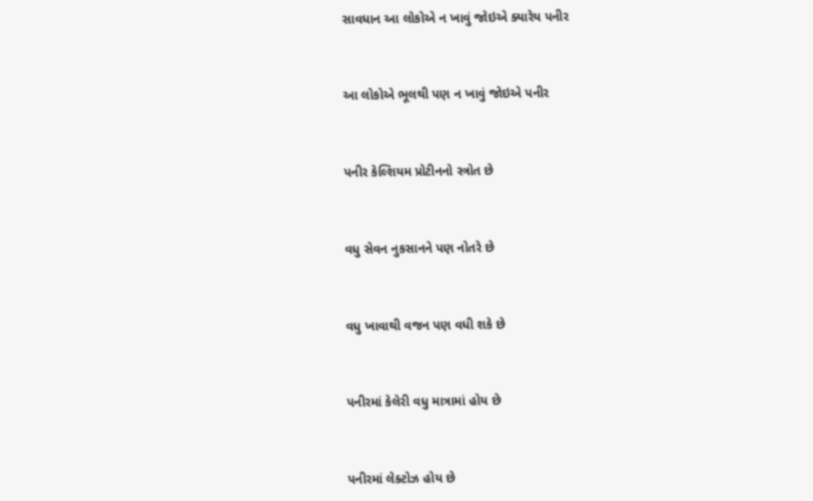સાવધાન આ લોકોએ ન ખાવું જોઇએ ક્યારેય પનીર



આ લોકોએ ભૂલથી પણ ન ખાવું જોઇએ પનીર



પનીર કેલ્શિયમ પ્રોટીનનો સ્ત્રોત છે



વધુ સેવન નુકસાનને પણ નોતરે છે



વધુ ખાવાથી વજન પણ વધી શકે છે



પનીરમાં કેલેરી વધુ માત્રામાં હોય છે



પનીરમાં લેક્ટોઝ હોય છે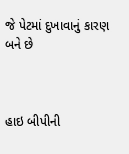જે પેટમાં દુખાવાનું કારણ બને છે



હાઇ બીપીની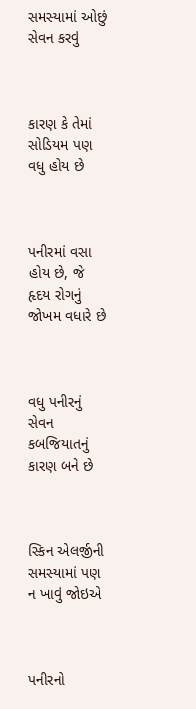સમસ્યામાં ઓછું સેવન કરવું



કારણ કે તેમાં સોડિયમ પણ વધુ હોય છે



પનીરમાં વસા હોય છે, જે હૃદય રોગનું જોખમ વધારે છે



વધુ પનીરનું સેવન કબજિયાતનું કારણ બને છે



સ્કિન એલર્જીની સમસ્યામાં પણ ન ખાવું જોઇએ



પનીરનો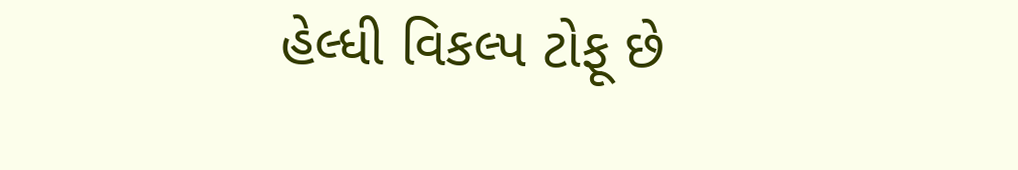હેલ્ધી વિકલ્પ ટોફૂ છે